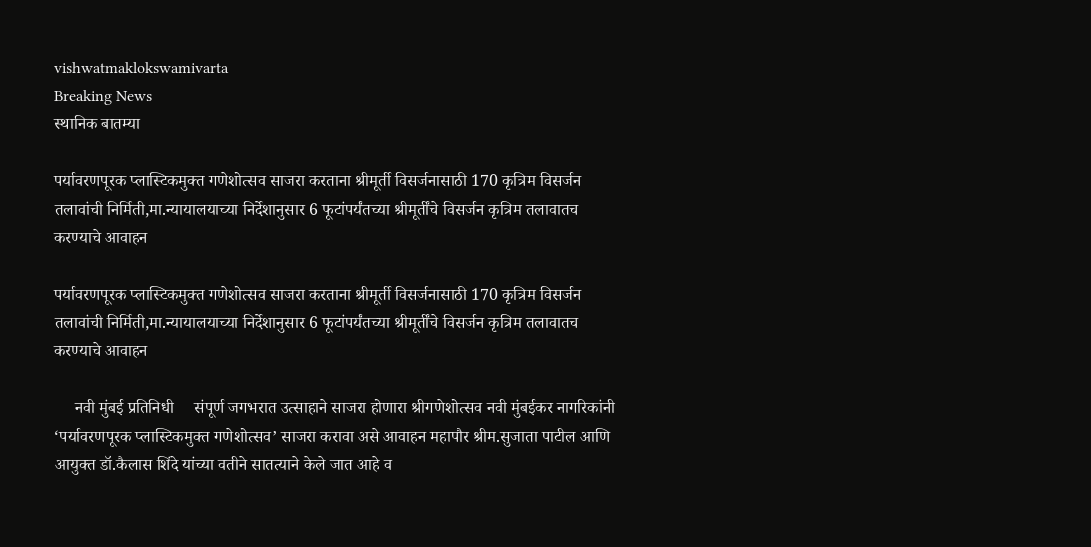vishwatmaklokswamivarta
Breaking News
स्थानिक बातम्या

पर्यावरणपूरक प्लास्टिकमुक्त गणेशोत्सव साजरा करताना श्रीमूर्ती विसर्जनासाठी 170 कृत्रिम विसर्जन तलावांची निर्मिती,मा.न्यायालयाच्या निर्देशानुसार 6 फूटांपर्यंतच्या श्रीमूर्तींचे विसर्जन कृत्रिम तलावातच करण्याचे आवाहन

पर्यावरणपूरक प्लास्टिकमुक्त गणेशोत्सव साजरा करताना श्रीमूर्ती विसर्जनासाठी 170 कृत्रिम विसर्जन तलावांची निर्मिती,मा.न्यायालयाच्या निर्देशानुसार 6 फूटांपर्यंतच्या श्रीमूर्तींचे विसर्जन कृत्रिम तलावातच करण्याचे आवाहन

     नवी मुंबई प्रतिनिधी     संपूर्ण जगभरात उत्साहाने साजरा होणारा श्रीगणेशोत्सव नवी मुंबईकर नागरिकांनी ‘पर्यावरणपूरक प्लास्टिकमुक्त गणेशोत्सव’ साजरा करावा असे आवाहन महापौर श्रीम.सुजाता पाटील आणि आयुक्त डॉ.कैलास शिंदे यांच्या वतीने सातत्याने केले जात आहे व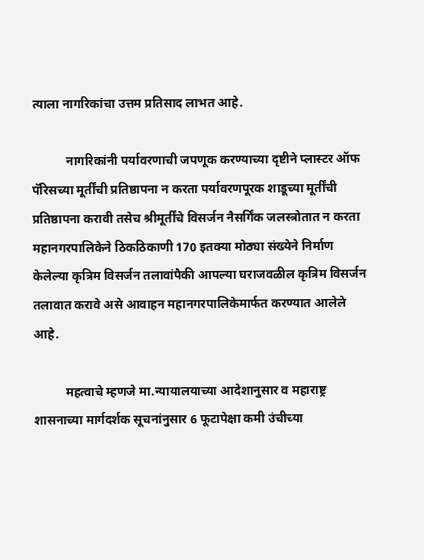त्याला नागरिकांचा उत्तम प्रतिसाद लाभत आहे.

           नागरिकांनी पर्यावरणाची जपणूक करण्याच्या दृष्टीने प्लास्टर ऑफ पॅरिसच्या मूर्तींची प्रतिष्ठापना न करता पर्यावरणपूरक शाडूच्या मूर्तींची प्रतिष्ठापना करावी तसेच श्रीमूर्तींचे विसर्जन नैसर्गिंक जलस्त्रोतात न करता महानगरपालिकेने ठिकठिकाणी 170 इतक्या मोठ्या संख्येने निर्माण केलेल्या कृत्रिम विसर्जन तलावांपैकी आपल्या घराजवळील कृत्रिम विसर्जन तलावात करावे असे आवाहन महानगरपालिकेमार्फत करण्यात आलेले आहे.

          महत्वाचे म्हणजे मा.न्यायालयाच्या आदेशानुसार व महाराष्ट्र शासनाच्या मार्गदर्शक सूचनांनुसार 6 फूटापेक्षा कमी उंचीच्या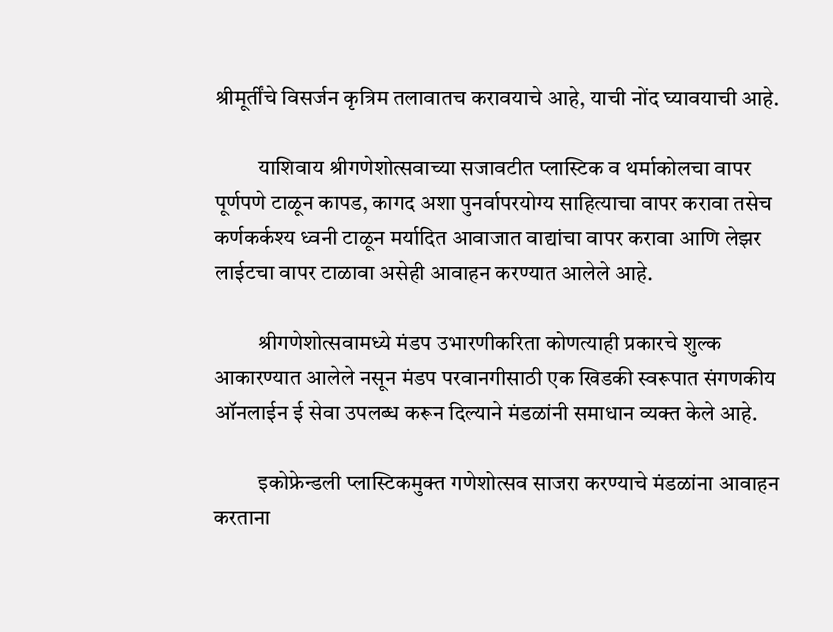श्रीमूर्तींचे विसर्जन कृत्रिम तलावातच करावयाचे आहे, याची नोंद घ्यावयाची आहे.

          याशिवाय श्रीगणेशोत्सवाच्या सजावटीत प्लास्टिक व थर्माकोलचा वापर पूर्णपणे टाळून कापड, कागद अशा पुनर्वापरयोग्य साहित्याचा वापर करावा तसेच कर्णकर्कश्य ध्वनी टाळून मर्यादित आवाजात वाद्यांचा वापर करावा आणि लेझर लाईटचा वापर टाळावा असेही आवाहन करण्यात आलेले आहे.

          श्रीगणेशोत्सवामध्ये मंडप उभारणीकरिता कोणत्याही प्रकारचे शुल्क आकारण्यात आलेले नसून मंडप परवानगीसाठी एक खिडकी स्वरूपात संगणकीय ऑनलाईन ई सेवा उपलब्ध करून दिल्याने मंडळांनी समाधान व्यक्त केले आहे.

          इकोफ्रेन्डली प्लास्टिकमुक्त गणेशोत्सव साजरा करण्याचे मंडळांना आवाहन करताना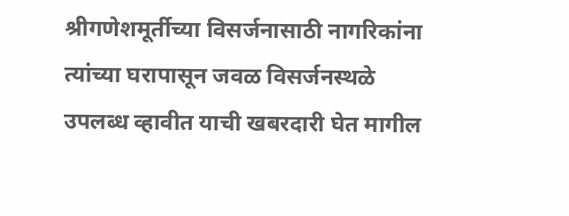श्रीगणेशमूर्तीच्या विसर्जनासाठी नागरिकांना त्यांच्या घरापासून जवळ विसर्जनस्थळे उपलब्ध व्हावीत याची खबरदारी घेत मागील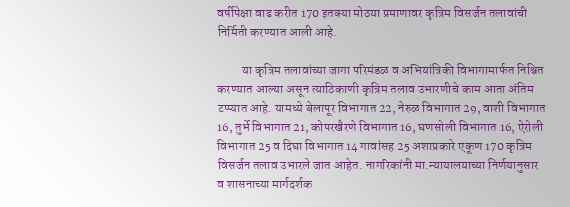वर्षीपेक्षा वाढ करीत 170 इतक्या मोठया प्रमाणावर कृत्रिम विसर्जन तलावांची निर्मिती करण्यात आली आहे.

          या कृत्रिम तलावांच्या जागा परिमंडळ व अभियांत्रिकी विभागामार्फत निश्चित करण्यात आल्या असून त्याठिकाणी कृत्रिम तलाव उभारणीचे काम आता अंतिम टप्प्यात आहे. यामध्ये बेलापूर विभागात 22, नेरुळ विभागात 29, वाशी विभागात 16, तुर्भे विभागात 21, कोपरखैरणे विभागात 16, घणसोली विभागात 16, ऐरोली विभागात 25 व दिघा विभागात 14 गावांसह 25 अशाप्रकारे एकूण 170 कृत्रिम विसर्जन तलाव उभारले जात आहेत. नागरिकांनी मा.न्यायालयाच्या निर्णयानुसार व शासनाच्या मार्गदर्शक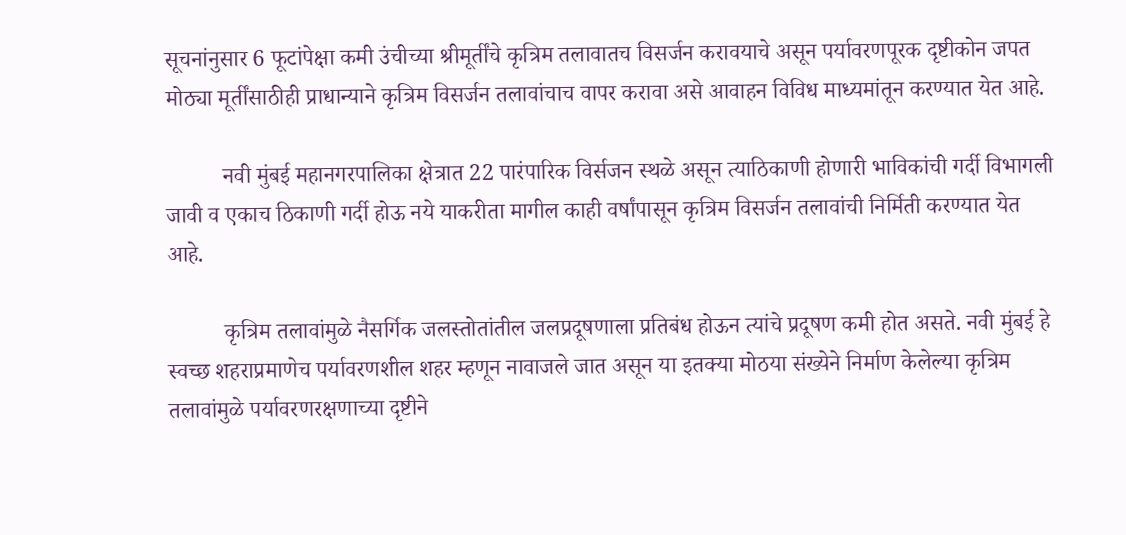सूचनांनुसार 6 फूटांपेक्षा कमी उंचीच्या श्रीमूर्तींचे कृत्रिम तलावातच विसर्जन करावयाचे असून पर्यावरणपूरक दृष्टीकोन जपत मोठ्या मूर्तींसाठीही प्राधान्याने कृत्रिम विसर्जन तलावांचाच वापर करावा असे आवाहन विविध माध्यमांतून करण्यात येत आहे.

          नवी मुंबई महानगरपालिका क्षेत्रात 22 पारंपारिक विर्सजन स्थळे असून त्याठिकाणी होणारी भाविकांची गर्दी विभागली जावी व एकाच ठिकाणी गर्दी होऊ नये याकरीता मागील काही वर्षांपासून कृत्रिम विसर्जन तलावांची निर्मिती करण्यात येत आहे.

          कृत्रिम तलावांमुळे नैसर्गिक जलस्तोतांतील जलप्रदूषणाला प्रतिबंध होऊन त्यांचे प्रदूषण कमी होत असते. नवी मुंबई हे स्वच्छ शहराप्रमाणेच पर्यावरणशील शहर म्हणून नावाजले जात असून या इतक्या मोठया संख्येने निर्माण केलेल्या कृत्रिम तलावांमुळे पर्यावरणरक्षणाच्या दृष्टीने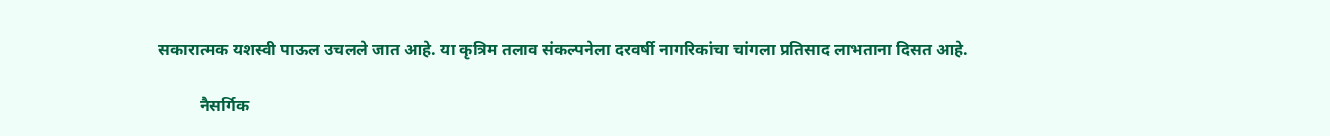सकारात्मक यशस्वी पाऊल उचलले जात आहे. या कृत्रिम तलाव संकल्पनेला दरवर्षी नागरिकांचा चांगला प्रतिसाद लाभताना दिसत आहे.

          नैसर्गिक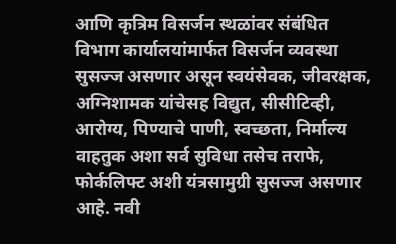आणि कृत्रिम विसर्जन स्थळांवर संबंधित विभाग कार्यालयांमार्फत विसर्जन व्यवस्था सुसज्ज असणार असून स्वयंसेवक, जीवरक्षक, अग्निशामक यांचेसह विद्युत, सीसीटिव्ही, आरोग्य, पिण्याचे पाणी, स्वच्छता, निर्माल्य वाहतुक अशा सर्व सुविधा तसेच तराफे, फोर्कलिफ्ट अशी यंत्रसामुग्री सुसज्ज असणार आहे. नवी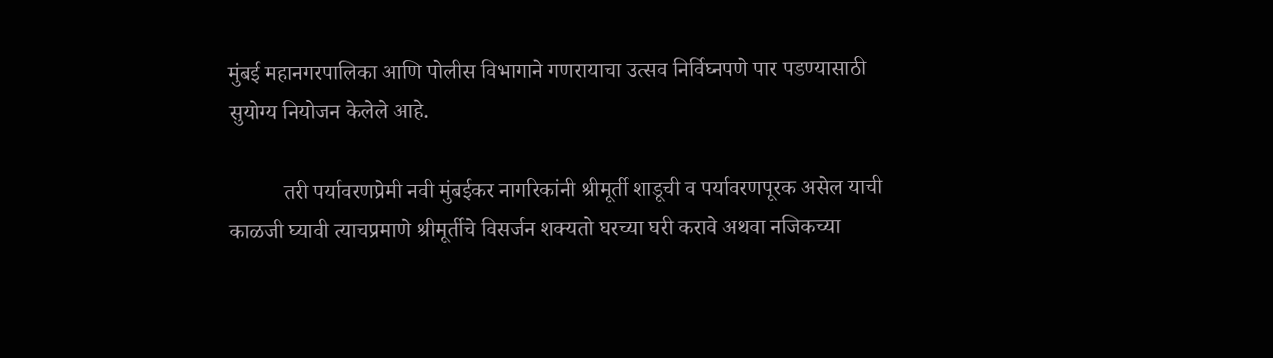मुंबई महानगरपालिका आणि पोलीस विभागाने गणरायाचा उत्सव निर्विघ्नपणे पार पडण्यासाठी सुयोग्य नियोजन केलेले आहे.

          तरी पर्यावरणप्रेमी नवी मुंबईकर नागरिकांनी श्रीमूर्ती शाडूची व पर्यावरणपूरक असेल याची काळजी घ्यावी त्याचप्रमाणे श्रीमूर्तीचे विसर्जन शक्यतो घरच्या घरी करावे अथवा नजिकच्या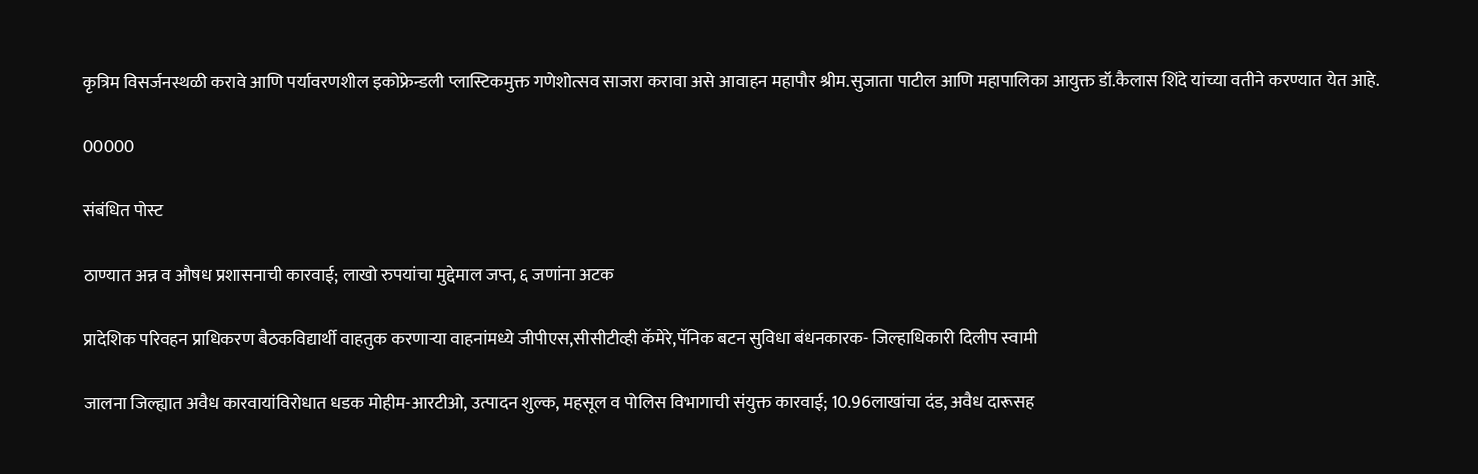कृत्रिम विसर्जनस्थळी करावे आणि पर्यावरणशील इकोफ्रेन्डली प्लास्टिकमुक्त गणेशोत्सव साजरा करावा असे आवाहन महापौर श्रीम.सुजाता पाटील आणि महापालिका आयुक्त डॉ.कैलास शिंदे यांच्या वतीने करण्यात येत आहे.

00000

संबंधित पोस्ट

ठाण्यात अन्न व औषध प्रशासनाची कारवाई; लाखो रुपयांचा मुद्देमाल जप्त, ६ जणांना अटक

प्रादेशिक परिवहन प्राधिकरण बैठकविद्यार्थी वाहतुक करणाऱ्या वाहनांमध्ये जीपीएस,सीसीटीव्ही कॅमेरे,पॅनिक बटन सुविधा बंधनकारक- जिल्हाधिकारी दिलीप स्वामी

जालना जिल्ह्यात अवैध कारवायांविरोधात धडक मोहीम-आरटीओ, उत्पादन शुल्क, महसूल व पोलिस विभागाची संयुक्त कारवाई; 10.96लाखांचा दंड, अवैध दारूसह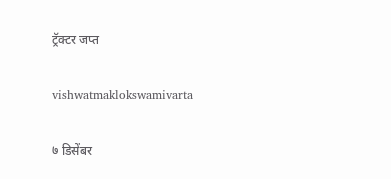ट्रॅक्टर जप्त

vishwatmaklokswamivarta

७ डिसेंबर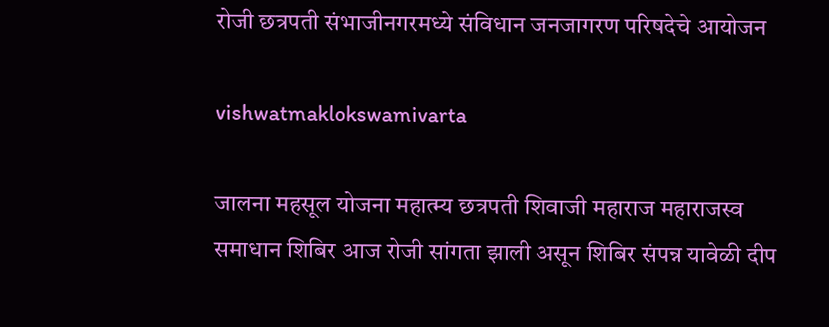रोजी छत्रपती संभाजीनगरमध्ये संविधान जनजागरण परिषदेचे आयोजन

vishwatmaklokswamivarta

जालना महसूल योजना महात्म्य छत्रपती शिवाजी महाराज महाराजस्व समाधान शिबिर आज रोजी सांगता झाली असून शिबिर संपन्न यावेळी दीप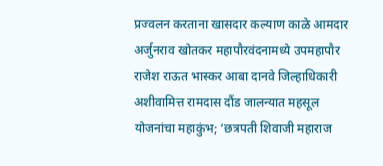प्रज्वलन करताना खासदार कल्याण काळे आमदार अर्जुनराव खोतकर महापौरवंदनामध्ये उपमहापौर राजेश राऊत भास्कर आबा दानवे जिल्हाधिकारी अशीवामित्त रामदास दौंड जालन्यात महसूल योजनांचा महाकुंभ; ‘छत्रपती शिवाजी महाराज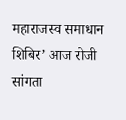महाराजस्व समाधान शिबिर’ आज रोजी सांगता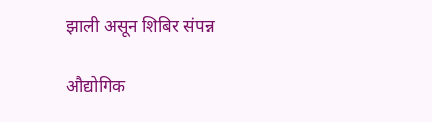झाली असून शिबिर संपन्न

औद्योगिक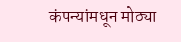कंपन्यांमधून मोठ्या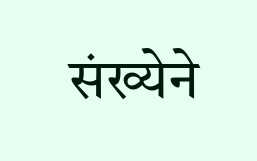संख्येने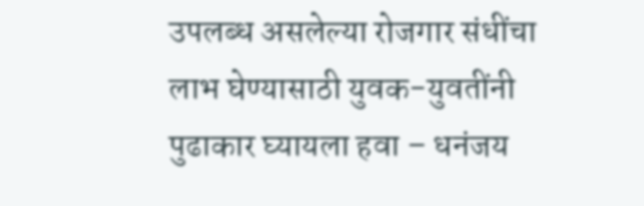उपलब्ध असलेल्या रोजगार संधींचा लाभ घेण्यासाठी युवक-युवतींनी पुढाकार घ्यायला हवा – धनंजय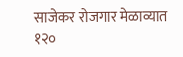साजेकर रोजगार मेळाव्यात १२०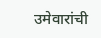उमेवारांची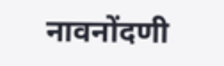नावनोंदणी